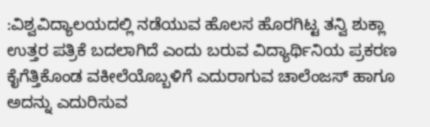:ವಿಶ್ವವಿದ್ಯಾಲಯದಲ್ಲಿ ನಡೆಯುವ ಹೊಲಸ ಹೊರಗಿಟ್ಟ ತನ್ವಿ ಶುಕ್ಲಾ ಉತ್ತರ ಪತ್ರಿಕೆ ಬದಲಾಗಿದೆ ಎಂದು ಬರುವ ವಿದ್ಯಾರ್ಥಿನಿಯ ಪ್ರಕರಣ ಕೈಗೆತ್ತಿಕೊಂಡ ವಕೀಲೆಯೊಬ್ಬಳಿಗೆ ಎದುರಾಗುವ ಚಾಲೆಂಜಸ್ ಹಾಗೂ ಅದನ್ನು ಎದುರಿಸುವ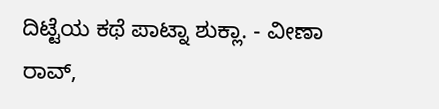ದಿಟ್ಟೆಯ ಕಥೆ ಪಾಟ್ನಾ ಶುಕ್ಲಾ. - ವೀಣಾ ರಾವ್,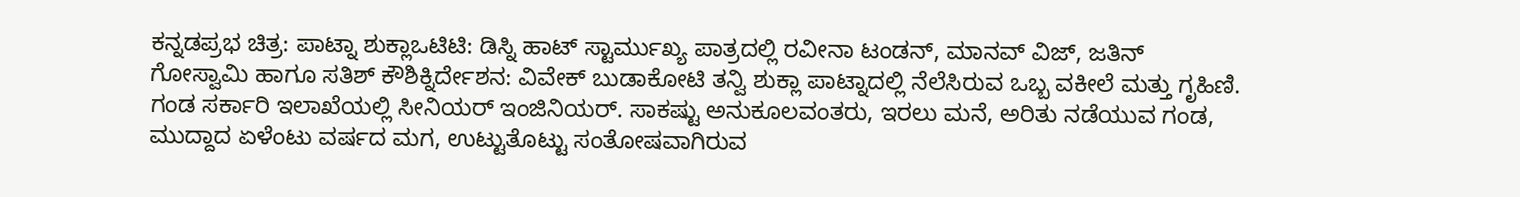ಕನ್ನಡಪ್ರಭ ಚಿತ್ರ: ಪಾಟ್ನಾ ಶುಕ್ಲಾಒಟಿಟಿ: ಡಿಸ್ನಿ ಹಾಟ್ ಸ್ಟಾರ್ಮುಖ್ಯ ಪಾತ್ರದಲ್ಲಿ ರವೀನಾ ಟಂಡನ್, ಮಾನವ್ ವಿಜ್, ಜತಿನ್ ಗೋಸ್ವಾಮಿ ಹಾಗೂ ಸತಿಶ್ ಕೌಶಿಕ್ನಿರ್ದೇಶನ: ವಿವೇಕ್ ಬುಡಾಕೋಟಿ ತನ್ವಿ ಶುಕ್ಲಾ ಪಾಟ್ನಾದಲ್ಲಿ ನೆಲೆಸಿರುವ ಒಬ್ಬ ವಕೀಲೆ ಮತ್ತು ಗೃಹಿಣಿ. ಗಂಡ ಸರ್ಕಾರಿ ಇಲಾಖೆಯಲ್ಲಿ ಸೀನಿಯರ್ ಇಂಜಿನಿಯರ್. ಸಾಕಷ್ಟು ಅನುಕೂಲವಂತರು, ಇರಲು ಮನೆ, ಅರಿತು ನಡೆಯುವ ಗಂಡ, ಮುದ್ದಾದ ಏಳೆಂಟು ವರ್ಷದ ಮಗ, ಉಟ್ಟುತೊಟ್ಟು ಸಂತೋಷವಾಗಿರುವ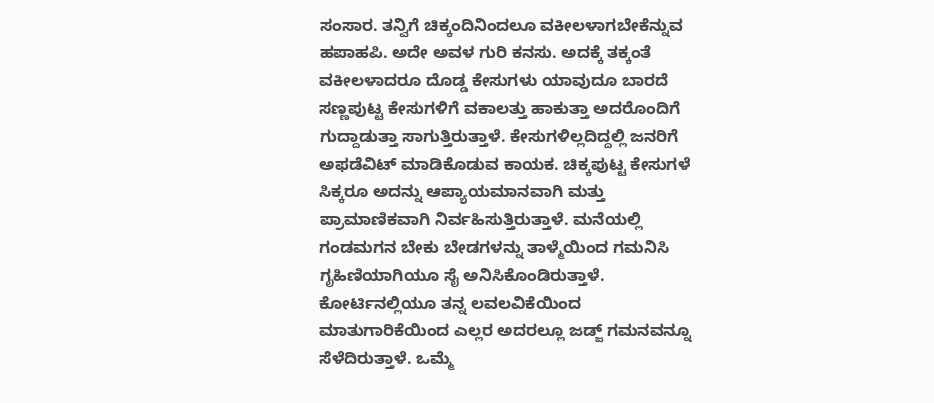ಸಂಸಾರ. ತನ್ವಿಗೆ ಚಿಕ್ಕಂದಿನಿಂದಲೂ ವಕೀಲಳಾಗಬೇಕೆನ್ನುವ ಹಪಾಹಪಿ. ಅದೇ ಅವಳ ಗುರಿ ಕನಸು. ಅದಕ್ಕೆ ತಕ್ಕಂತೆ ವಕೀಲಳಾದರೂ ದೊಡ್ಡ ಕೇಸುಗಳು ಯಾವುದೂ ಬಾರದೆ ಸಣ್ಣಪುಟ್ಟ ಕೇಸುಗಳಿಗೆ ವಕಾಲತ್ತು ಹಾಕುತ್ತಾ ಅದರೊಂದಿಗೆ ಗುದ್ದಾಡುತ್ತಾ ಸಾಗುತ್ತಿರುತ್ತಾಳೆ. ಕೇಸುಗಳಿಲ್ಲದಿದ್ದಲ್ಲಿ ಜನರಿಗೆ ಅಫಡೆವಿಟ್ ಮಾಡಿಕೊಡುವ ಕಾಯಕ. ಚಿಕ್ಕಪುಟ್ಟ ಕೇಸುಗಳೆ ಸಿಕ್ಕರೂ ಅದನ್ನು ಆಪ್ಯಾಯಮಾನವಾಗಿ ಮತ್ತು ಪ್ರಾಮಾಣಿಕವಾಗಿ ನಿರ್ವಹಿಸುತ್ತಿರುತ್ತಾಳೆ. ಮನೆಯಲ್ಲಿ ಗಂಡಮಗನ ಬೇಕು ಬೇಡಗಳನ್ನು ತಾಳ್ಮೆಯಿಂದ ಗಮನಿಸಿ ಗೃಹಿಣಿಯಾಗಿಯೂ ಸೈ ಅನಿಸಿಕೊಂಡಿರುತ್ತಾಳೆ. ಕೋರ್ಟಿನಲ್ಲಿಯೂ ತನ್ನ ಲವಲವಿಕೆಯಿಂದ ಮಾತುಗಾರಿಕೆಯಿಂದ ಎಲ್ಲರ ಅದರಲ್ಲೂ ಜಡ್ಜ್ ಗಮನವನ್ನೂ ಸೆಳೆದಿರುತ್ತಾಳೆ. ಒಮ್ಮೆ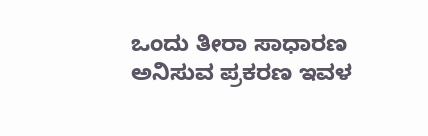ಒಂದು ತೀರಾ ಸಾಧಾರಣ ಅನಿಸುವ ಪ್ರಕರಣ ಇವಳ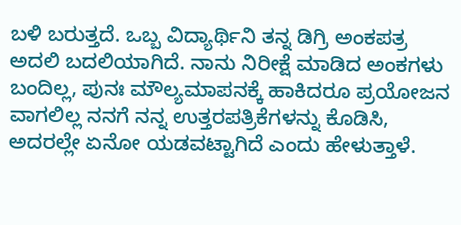ಬಳಿ ಬರುತ್ತದೆ. ಒಬ್ಬ ವಿದ್ಯಾರ್ಥಿನಿ ತನ್ನ ಡಿಗ್ರಿ ಅಂಕಪತ್ರ ಅದಲಿ ಬದಲಿಯಾಗಿದೆ. ನಾನು ನಿರೀಕ್ಷೆ ಮಾಡಿದ ಅಂಕಗಳು ಬಂದಿಲ್ಲ, ಪುನಃ ಮೌಲ್ಯಮಾಪನಕ್ಕೆ ಹಾಕಿದರೂ ಪ್ರಯೋಜನ ವಾಗಲಿಲ್ಲ ನನಗೆ ನನ್ನ ಉತ್ತರಪತ್ರಿಕೆಗಳನ್ನು ಕೊಡಿಸಿ, ಅದರಲ್ಲೇ ಏನೋ ಯಡವಟ್ಟಾಗಿದೆ ಎಂದು ಹೇಳುತ್ತಾಳೆ.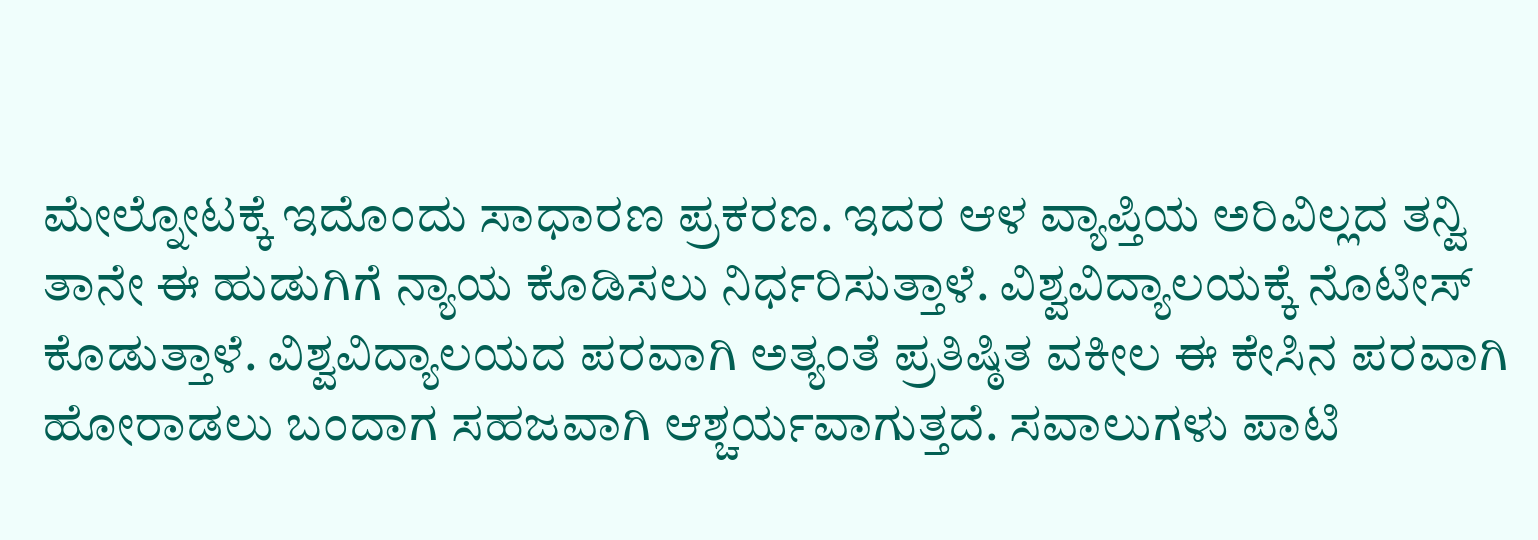ಮೇಲ್ನೋಟಕ್ಕೆ ಇದೊಂದು ಸಾಧಾರಣ ಪ್ರಕರಣ. ಇದರ ಆಳ ವ್ಯಾಪ್ತಿಯ ಅರಿವಿಲ್ಲದ ತನ್ವಿ ತಾನೇ ಈ ಹುಡುಗಿಗೆ ನ್ಯಾಯ ಕೊಡಿಸಲು ನಿರ್ಧರಿಸುತ್ತಾಳೆ. ವಿಶ್ವವಿದ್ಯಾಲಯಕ್ಕೆ ನೊಟೀಸ್ ಕೊಡುತ್ತಾಳೆ. ವಿಶ್ವವಿದ್ಯಾಲಯದ ಪರವಾಗಿ ಅತ್ಯಂತೆ ಪ್ರತಿಷ್ಠಿತ ವಕೀಲ ಈ ಕೇಸಿನ ಪರವಾಗಿ ಹೋರಾಡಲು ಬಂದಾಗ ಸಹಜವಾಗಿ ಆಶ್ಚರ್ಯವಾಗುತ್ತದೆ. ಸವಾಲುಗಳು ಪಾಟಿ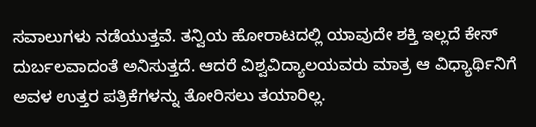ಸವಾಲುಗಳು ನಡೆಯುತ್ತವೆ. ತನ್ವಿಯ ಹೋರಾಟದಲ್ಲಿ ಯಾವುದೇ ಶಕ್ತಿ ಇಲ್ಲದೆ ಕೇಸ್ ದುರ್ಬಲವಾದಂತೆ ಅನಿಸುತ್ತದೆ. ಆದರೆ ವಿಶ್ವವಿದ್ಯಾಲಯವರು ಮಾತ್ರ ಆ ವಿಧ್ಯಾರ್ಥಿನಿಗೆ ಅವಳ ಉತ್ತರ ಪತ್ರಿಕೆಗಳನ್ನು ತೋರಿಸಲು ತಯಾರಿಲ್ಲ.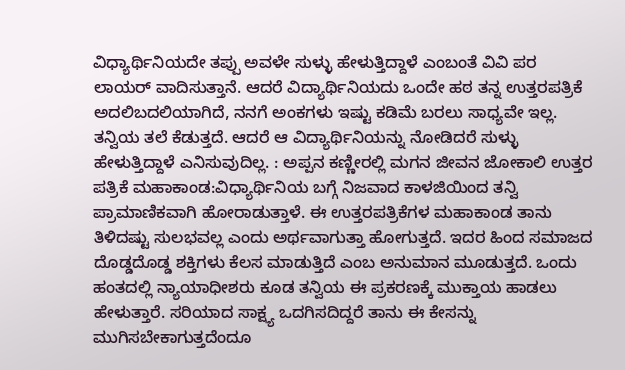ವಿಧ್ಯಾರ್ಥಿನಿಯದೇ ತಪ್ಪು ಅವಳೇ ಸುಳ್ಳು ಹೇಳುತ್ತಿದ್ದಾಳೆ ಎಂಬಂತೆ ವಿವಿ ಪರ ಲಾಯರ್ ವಾದಿಸುತ್ತಾನೆ. ಆದರೆ ವಿದ್ಯಾರ್ಥಿನಿಯದು ಒಂದೇ ಹಠ ತನ್ನ ಉತ್ತರಪತ್ರಿಕೆ ಅದಲಿಬದಲಿಯಾಗಿದೆ, ನನಗೆ ಅಂಕಗಳು ಇಷ್ಟು ಕಡಿಮೆ ಬರಲು ಸಾಧ್ಯವೇ ಇಲ್ಲ. ತನ್ವಿಯ ತಲೆ ಕೆಡುತ್ತದೆ. ಆದರೆ ಆ ವಿದ್ಯಾರ್ಥಿನಿಯನ್ನು ನೋಡಿದರೆ ಸುಳ್ಳು ಹೇಳುತ್ತಿದ್ದಾಳೆ ಎನಿಸುವುದಿಲ್ಲ. : ಅಪ್ಪನ ಕಣ್ಣೀರಲ್ಲಿ ಮಗನ ಜೀವನ ಜೋಕಾಲಿ ಉತ್ತರ ಪತ್ರಿಕೆ ಮಹಾಕಾಂಡ:ವಿಧ್ಯಾರ್ಥಿನಿಯ ಬಗ್ಗೆ ನಿಜವಾದ ಕಾಳಜಿಯಿಂದ ತನ್ವಿ ಪ್ರಾಮಾಣಿಕವಾಗಿ ಹೋರಾಡುತ್ತಾಳೆ. ಈ ಉತ್ತರಪತ್ರಿಕೆಗಳ ಮಹಾಕಾಂಡ ತಾನು ತಿಳಿದಷ್ಟು ಸುಲಭವಲ್ಲ ಎಂದು ಅರ್ಥವಾಗುತ್ತಾ ಹೋಗುತ್ತದೆ. ಇದರ ಹಿಂದ ಸಮಾಜದ ದೊಡ್ಡದೊಡ್ಡ ಶಕ್ತಿಗಳು ಕೆಲಸ ಮಾಡುತ್ತಿದೆ ಎಂಬ ಅನುಮಾನ ಮೂಡುತ್ತದೆ. ಒಂದು ಹಂತದಲ್ಲಿ ನ್ಯಾಯಾಧೀಶರು ಕೂಡ ತನ್ವಿಯ ಈ ಪ್ರಕರಣಕ್ಕೆ ಮುಕ್ತಾಯ ಹಾಡಲು ಹೇಳುತ್ತಾರೆ. ಸರಿಯಾದ ಸಾಕ್ಷ್ಯ ಒದಗಿಸದಿದ್ದರೆ ತಾನು ಈ ಕೇಸನ್ನು ಮುಗಿಸಬೇಕಾಗುತ್ತದೆಂದೂ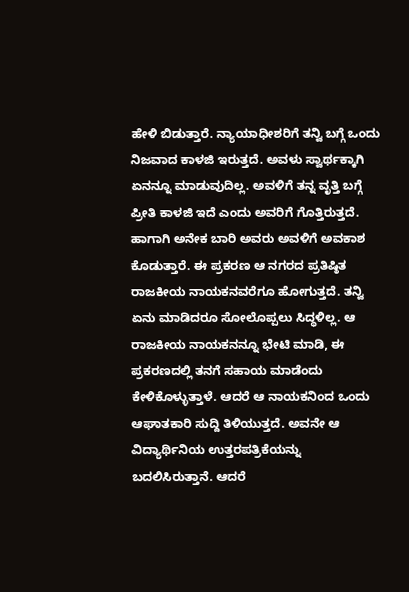ಹೇಳಿ ಬಿಡುತ್ತಾರೆ. ನ್ಯಾಯಾಧೀಶರಿಗೆ ತನ್ವಿ ಬಗ್ಗೆ ಒಂದು ನಿಜವಾದ ಕಾಳಜಿ ಇರುತ್ತದೆ. ಅವಳು ಸ್ವಾರ್ಥಕ್ಕಾಗಿ ಏನನ್ನೂ ಮಾಡುವುದಿಲ್ಲ. ಅವಳಿಗೆ ತನ್ನ ವೃತ್ತಿ ಬಗ್ಗೆ ಪ್ರೀತಿ ಕಾಳಜಿ ಇದೆ ಎಂದು ಅವರಿಗೆ ಗೊತ್ತಿರುತ್ತದೆ. ಹಾಗಾಗಿ ಅನೇಕ ಬಾರಿ ಅವರು ಅವಳಿಗೆ ಅವಕಾಶ ಕೊಡುತ್ತಾರೆ. ಈ ಪ್ರಕರಣ ಆ ನಗರದ ಪ್ರತಿಷ್ಠಿತ ರಾಜಕೀಯ ನಾಯಕನವರೆಗೂ ಹೋಗುತ್ತದೆ. ತನ್ವಿ ಏನು ಮಾಡಿದರೂ ಸೋಲೊಪ್ಪಲು ಸಿದ್ಧಳಿಲ್ಲ. ಆ ರಾಜಕೀಯ ನಾಯಕನನ್ನೂ ಭೇಟಿ ಮಾಡಿ, ಈ ಪ್ರಕರಣದಲ್ಲಿ ತನಗೆ ಸಹಾಯ ಮಾಡೆಂದು ಕೇಳಿಕೊಳ್ಳುತ್ತಾಳೆ. ಆದರೆ ಆ ನಾಯಕನಿಂದ ಒಂದು ಆಘಾತಕಾರಿ ಸುದ್ದಿ ತಿಳಿಯುತ್ತದೆ. ಅವನೇ ಆ ವಿದ್ಯಾರ್ಥಿನಿಯ ಉತ್ತರಪತ್ರಿಕೆಯನ್ನು ಬದಲಿಸಿರುತ್ತಾನೆ. ಆದರೆ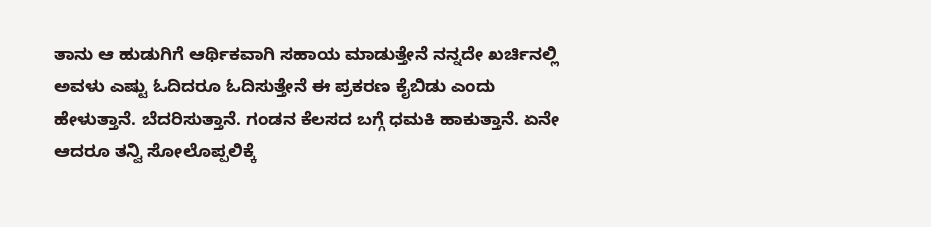ತಾನು ಆ ಹುಡುಗಿಗೆ ಆರ್ಥಿಕವಾಗಿ ಸಹಾಯ ಮಾಡುತ್ತೇನೆ ನನ್ನದೇ ಖರ್ಚಿನಲ್ಲಿ ಅವಳು ಎಷ್ಟು ಓದಿದರೂ ಓದಿಸುತ್ತೇನೆ ಈ ಪ್ರಕರಣ ಕೈಬಿಡು ಎಂದು ಹೇಳುತ್ತಾನೆ. ಬೆದರಿಸುತ್ತಾನೆ. ಗಂಡನ ಕೆಲಸದ ಬಗ್ಗೆ ಧಮಕಿ ಹಾಕುತ್ತಾನೆ. ಏನೇ ಆದರೂ ತನ್ವಿ ಸೋಲೊಪ್ಪಲಿಕ್ಕೆ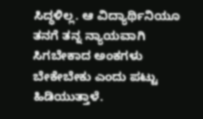ಸಿದ್ಧಳಿಲ್ಲ. ಆ ವಿದ್ಯಾರ್ಥಿನಿಯೂ ತನಗೆ ತನ್ನ ನ್ಯಾಯವಾಗಿ ಸಿಗಬೇಕಾದ ಅಂಕಗಳು ಬೇಕೇಬೇಕು ಎಂದು ಪಟ್ಟು ಹಿಡಿಯುತ್ತಾಳೆ.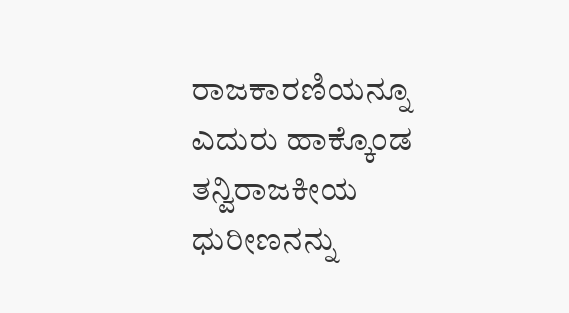ರಾಜಕಾರಣಿಯನ್ನೂ ಎದುರು ಹಾಕ್ಕೊಂಡ ತನ್ವಿರಾಜಕೀಯ ಧುರೀಣನನ್ನು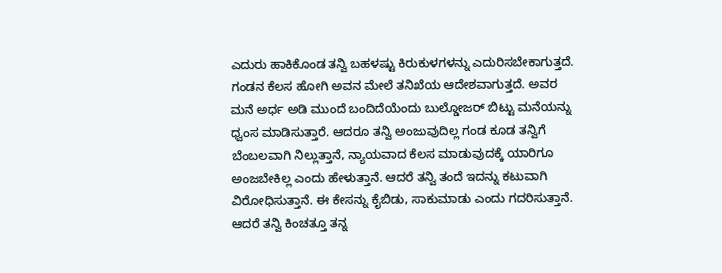ಎದುರು ಹಾಕಿಕೊಂಡ ತನ್ವಿ ಬಹಳಷ್ಟು ಕಿರುಕುಳಗಳನ್ನು ಎದುರಿಸಬೇಕಾಗುತ್ತದೆ. ಗಂಡನ ಕೆಲಸ ಹೋಗಿ ಅವನ ಮೇಲೆ ತನಿಖೆಯ ಆದೇಶವಾಗುತ್ತದೆ. ಅವರ ಮನೆ ಅರ್ಧ ಅಡಿ ಮುಂದೆ ಬಂದಿದೆಯೆಂದು ಬುಲ್ಡೋಜರ್ ಬಿಟ್ಟು ಮನೆಯನ್ನು ಧ್ವಂಸ ಮಾಡಿಸುತ್ತಾರೆ. ಆದರೂ ತನ್ವಿ ಅಂಜುವುದಿಲ್ಲ ಗಂಡ ಕೂಡ ತನ್ವಿಗೆ ಬೆಂಬಲವಾಗಿ ನಿಲ್ಲುತ್ತಾನೆ, ನ್ಯಾಯವಾದ ಕೆಲಸ ಮಾಡುವುದಕ್ಕೆ ಯಾರಿಗೂ ಅಂಜಬೇಕಿಲ್ಲ ಎಂದು ಹೇಳುತ್ತಾನೆ. ಆದರೆ ತನ್ವಿ ತಂದೆ ಇದನ್ನು ಕಟುವಾಗಿ ವಿರೋಧಿಸುತ್ತಾನೆ. ಈ ಕೇಸನ್ನು ಕೈಬಿಡು, ಸಾಕುಮಾಡು ಎಂದು ಗದರಿಸುತ್ತಾನೆ. ಆದರೆ ತನ್ವಿ ಕಿಂಚತ್ತೂ ತನ್ನ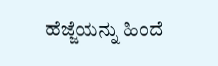ಹೆಜ್ಜೆಯನ್ನು ಹಿಂದೆ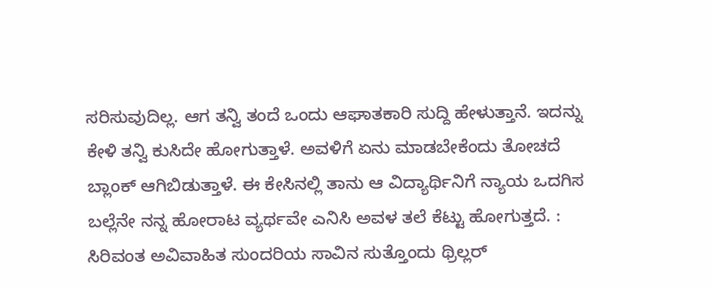ಸರಿಸುವುದಿಲ್ಲ. ಆಗ ತನ್ವಿ ತಂದೆ ಒಂದು ಆಘಾತಕಾರಿ ಸುದ್ದಿ ಹೇಳುತ್ತಾನೆ. ಇದನ್ನು ಕೇಳಿ ತನ್ವಿ ಕುಸಿದೇ ಹೋಗುತ್ತಾಳೆ. ಅವಳಿಗೆ ಏನು ಮಾಡಬೇಕೆಂದು ತೋಚದೆ ಬ್ಲಾಂಕ್ ಆಗಿಬಿಡುತ್ತಾಳೆ. ಈ ಕೇಸಿನಲ್ಲಿ ತಾನು ಆ ವಿದ್ಯಾರ್ಥಿನಿಗೆ ನ್ಯಾಯ ಒದಗಿಸ ಬಲ್ಲೆನೇ ನನ್ನ ಹೋರಾಟ ವ್ಯರ್ಥವೇ ಎನಿಸಿ ಅವಳ ತಲೆ ಕೆಟ್ಟು ಹೋಗುತ್ತದೆ. : ಸಿರಿವಂತ ಅವಿವಾಹಿತ ಸುಂದರಿಯ ಸಾವಿನ ಸುತ್ತೊಂದು ಥ್ರಿಲ್ಲರ್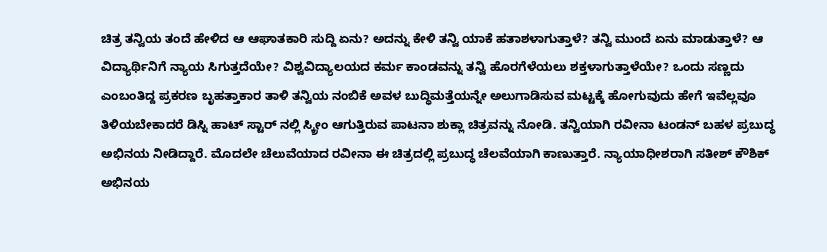ಚಿತ್ರ ತನ್ವಿಯ ತಂದೆ ಹೇಳಿದ ಆ ಆಘಾತಕಾರಿ ಸುದ್ದಿ ಏನು? ಅದನ್ನು ಕೇಳಿ ತನ್ವಿ ಯಾಕೆ ಹತಾಶಳಾಗುತ್ತಾಳೆ? ತನ್ವಿ ಮುಂದೆ ಏನು ಮಾಡುತ್ತಾಳೆ? ಆ ವಿದ್ಯಾರ್ಥಿನಿಗೆ ನ್ಯಾಯ ಸಿಗುತ್ತದೆಯೇ? ವಿಶ್ವವಿದ್ಯಾಲಯದ ಕರ್ಮ ಕಾಂಡವನ್ನು ತನ್ವಿ ಹೊರಗೆಳೆಯಲು ಶಕ್ತಳಾಗುತ್ತಾಳೆಯೇ? ಒಂದು ಸಣ್ಣದು ಎಂಬಂತಿದ್ದ ಪ್ರಕರಣ ಬೃಹತ್ತಾಕಾರ ತಾಳಿ ತನ್ವಿಯ ನಂಬಿಕೆ ಅವಳ ಬುದ್ಧಿಮತ್ತೆಯನ್ನೇ ಅಲುಗಾಡಿಸುವ ಮಟ್ಟಕ್ಕೆ ಹೋಗುವುದು ಹೇಗೆ ಇವೆಲ್ಲವೂ ತಿಳಿಯಬೇಕಾದರೆ ಡಿಸ್ನಿ ಹಾಟ್ ಸ್ಟಾರ್ ನಲ್ಲಿ ಸ್ಕ್ರೀಂ ಆಗುತ್ತಿರುವ ಪಾಟನಾ ಶುಕ್ಲಾ ಚಿತ್ರವನ್ನು ನೋಡಿ. ತನ್ವಿಯಾಗಿ ರವೀನಾ ಟಂಡನ್ ಬಹಳ ಪ್ರಬುದ್ಧ ಅಭಿನಯ ನೀಡಿದ್ದಾರೆ. ಮೊದಲೇ ಚೆಲುವೆಯಾದ ರವೀನಾ ಈ ಚಿತ್ರದಲ್ಲಿ ಪ್ರಬುದ್ಧ ಚೆಲವೆಯಾಗಿ ಕಾಣುತ್ತಾರೆ. ನ್ಯಾಯಾಧೀಶರಾಗಿ ಸತೀಶ್ ಕೌಶಿಕ್ ಅಭಿನಯ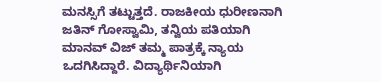ಮನಸ್ಸಿಗೆ ತಟ್ಟುತ್ತದೆ. ರಾಜಕೀಯ ಧುರೀಣನಾಗಿ ಜತಿನ್ ಗೋಸ್ವಾಮಿ, ತನ್ವಿಯ ಪತಿಯಾಗಿ ಮಾನವ್ ವಿಜ್ ತಮ್ಮ ಪಾತ್ರಕ್ಕೆ ನ್ಯಾಯ ಒದಗಿಸಿದ್ದಾರೆ. ವಿದ್ಯಾರ್ಥಿನಿಯಾಗಿ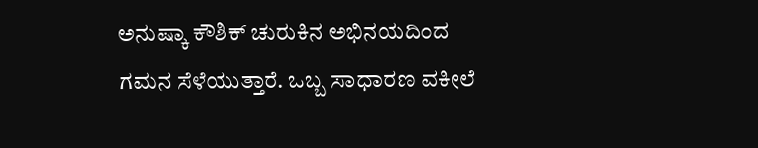ಅನುಷ್ಕಾ ಕೌಶಿಕ್ ಚುರುಕಿನ ಅಭಿನಯದಿಂದ ಗಮನ ಸೆಳೆಯುತ್ತಾರೆ. ಒಬ್ಬ ಸಾಧಾರಣ ವಕೀಲೆ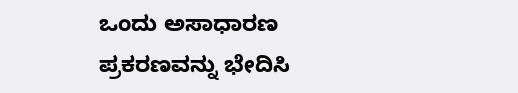ಒಂದು ಅಸಾಧಾರಣ ಪ್ರಕರಣವನ್ನು ಭೇದಿಸಿ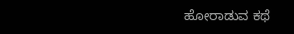ಹೋರಾಡುವ ಕಥೆ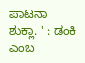ಪಾಟನಾ ಶುಕ್ಲಾ. ' : ಡಂಕಿ ಎಂಬ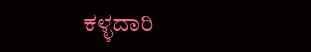ಕಳ್ಳದಾರಿ